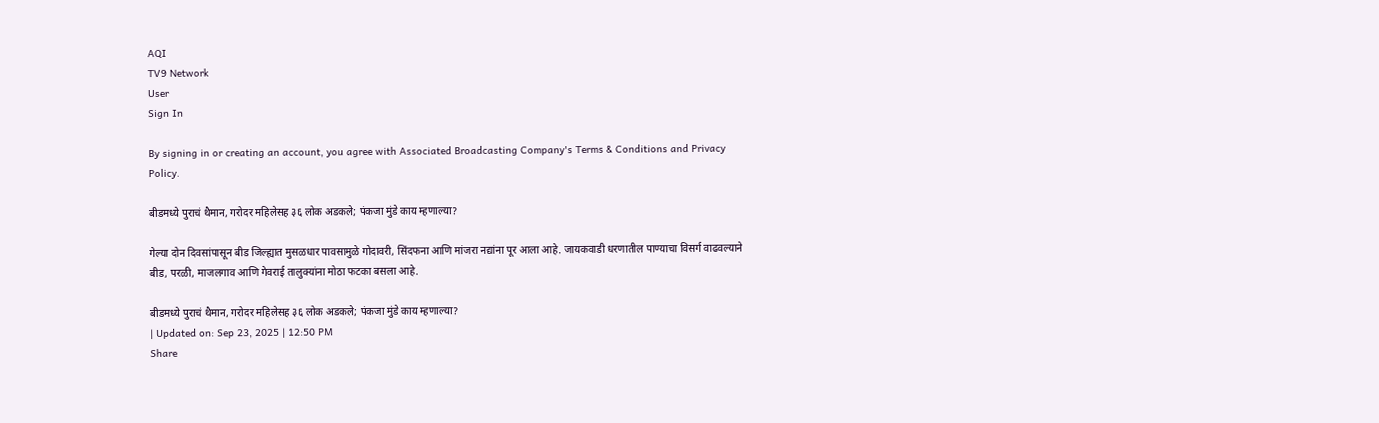AQI
TV9 Network
User
Sign In

By signing in or creating an account, you agree with Associated Broadcasting Company's Terms & Conditions and Privacy Policy.

बीडमध्ये पुराचं थैमान, गरोदर महिलेसह ३६ लोक अडकले; पंकजा मुंडे काय म्हणाल्या?

गेल्या दोन दिवसांपासून बीड जिल्ह्यात मुसळधार पावसामुळे गोदावरी, सिंदफना आणि मांजरा नद्यांना पूर आला आहे. जायकवाडी धरणातील पाण्याचा विसर्ग वाढवल्याने बीड, परळी, माजलगाव आणि गेवराई तालुक्यांना मोठा फटका बसला आहे.

बीडमध्ये पुराचं थैमान, गरोदर महिलेसह ३६ लोक अडकले; पंकजा मुंडे काय म्हणाल्या?
| Updated on: Sep 23, 2025 | 12:50 PM
Share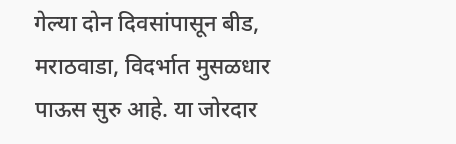गेल्या दोन दिवसांपासून बीड, मराठवाडा, विदर्भात मुसळधार पाऊस सुरु आहे. या जोरदार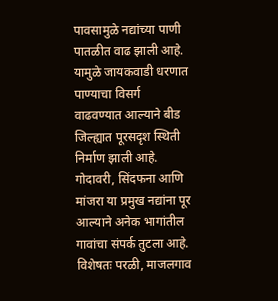पावसामुळे नद्यांच्या पाणी पातळीत वाढ झाली आहे. यामुळे जायकवाडी धरणात पाण्याचा विसर्ग वाढवण्यात आल्याने बीड जिल्ह्यात पूरसदृश स्थिती निर्माण झाली आहे. गोदावरी, सिंदफना आणि मांजरा या प्रमुख नद्यांना पूर आल्याने अनेक भागांतील गावांचा संपर्क तुटला आहे. विशेषतः परळी, माजलगाव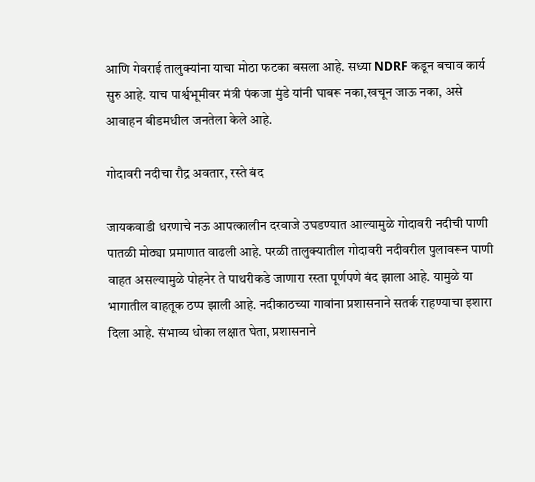आणि गेवराई तालुक्यांना याचा मोठा फटका बसला आहे. सध्या NDRF कडून बचाव कार्य सुरु आहे. याच पार्श्वभूमीवर मंत्री पंकजा मुंडे यांनी घाबरू नका,खचून जाऊ नका, असे आवाहन बीडमधील जनतेला केले आहे.

गोदावरी नदीचा रौद्र अवतार, रस्ते बंद

जायकवाडी धरणाचे नऊ आपत्कालीन दरवाजे उघडण्यात आल्यामुळे गोदावरी नदीची पाणी पातळी मोठ्या प्रमाणात वाढली आहे. परळी तालुक्यातील गोदावरी नदीवरील पुलावरून पाणी वाहत असल्यामुळे पोहनेर ते पाथरीकडे जाणारा रस्ता पूर्णपणे बंद झाला आहे. यामुळे या भागातील वाहतूक ठप्प झाली आहे. नदीकाठच्या गावांना प्रशासनाने सतर्क राहण्याचा इशारा दिला आहे. संभाव्य धोका लक्षात घेता, प्रशासनाने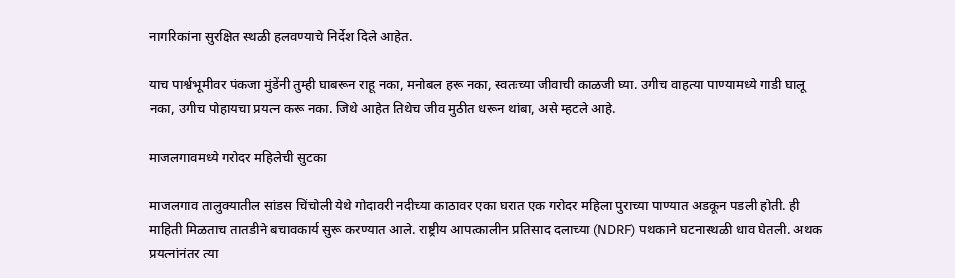नागरिकांना सुरक्षित स्थळी हलवण्याचे निर्देश दिले आहेत.

याच पार्श्वभूमीवर पंकजा मुंडेंनी तुम्ही घाबरून राहू नका, मनोबल हरू नका, स्वतःच्या जीवाची काळजी घ्या. उगीच वाहत्या पाण्यामध्ये गाडी घालू नका, उगीच पोहायचा प्रयत्न करू नका. जिथे आहेत तिथेच जीव मुठीत धरून थांबा, असे म्हटले आहे.

माजलगावमध्ये गरोदर महिलेची सुटका

माजलगाव तालुक्यातील सांडस चिंचोली येथे गोदावरी नदीच्या काठावर एका घरात एक गरोदर महिला पुराच्या पाण्यात अडकून पडली होती. ही माहिती मिळताच तातडीने बचावकार्य सुरू करण्यात आले. राष्ट्रीय आपत्कालीन प्रतिसाद दलाच्या (NDRF) पथकाने घटनास्थळी धाव घेतली. अथक प्रयत्नांनंतर त्या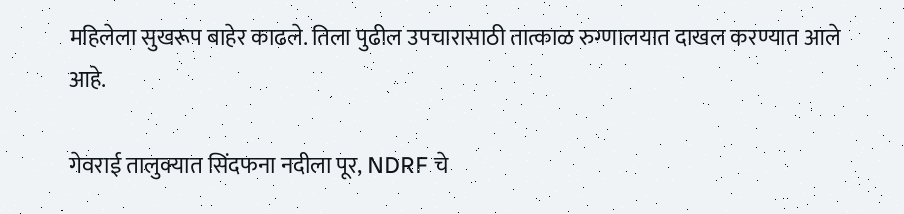महिलेला सुखरूप बाहेर काढले. तिला पुढील उपचारासाठी तात्काळ रुग्णालयात दाखल करण्यात आले आहे.

गेवराई तालुक्यात सिंदफना नदीला पूर, NDRF चे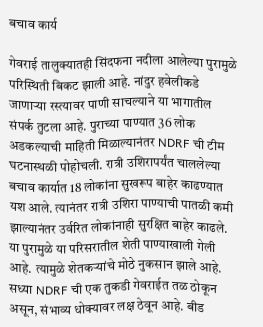बचाव कार्य

गेवराई तालुक्यातही सिंदफना नदीला आलेल्या पुरामुळे परिस्थिती बिकट झाली आहे. नांदुर हवेलीकडे जाणाऱ्या रस्त्यावर पाणी साचल्याने या भागातील संपर्क तुटला आहे. पुराच्या पाण्यात 36 लोक अडकल्याची माहिती मिळाल्यानंतर NDRF ची टीम घटनास्थळी पोहोचली. रात्री उशिरापर्यंत चाललेल्या बचाव कार्यात 18 लोकांना सुखरूप बाहेर काढण्यात यश आले. त्यानंतर रात्री उशिरा पाण्याची पातळी कमी झाल्यानंतर उर्वरित लोकांनाही सुरक्षित बाहेर काढले. या पुरामुळे या परिसरातील शेती पाण्याखाली गेली आहे. त्यामुळे शेतकऱ्यांचे मोठे नुकसान झाले आहे. सध्या NDRF ची एक तुकडी गेवराईत तळ ठोकून असून, संभाव्य धोक्यावर लक्ष ठेवून आहे. बीड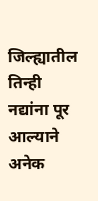जिल्ह्यातील तिन्ही नद्यांना पूर आल्याने अनेक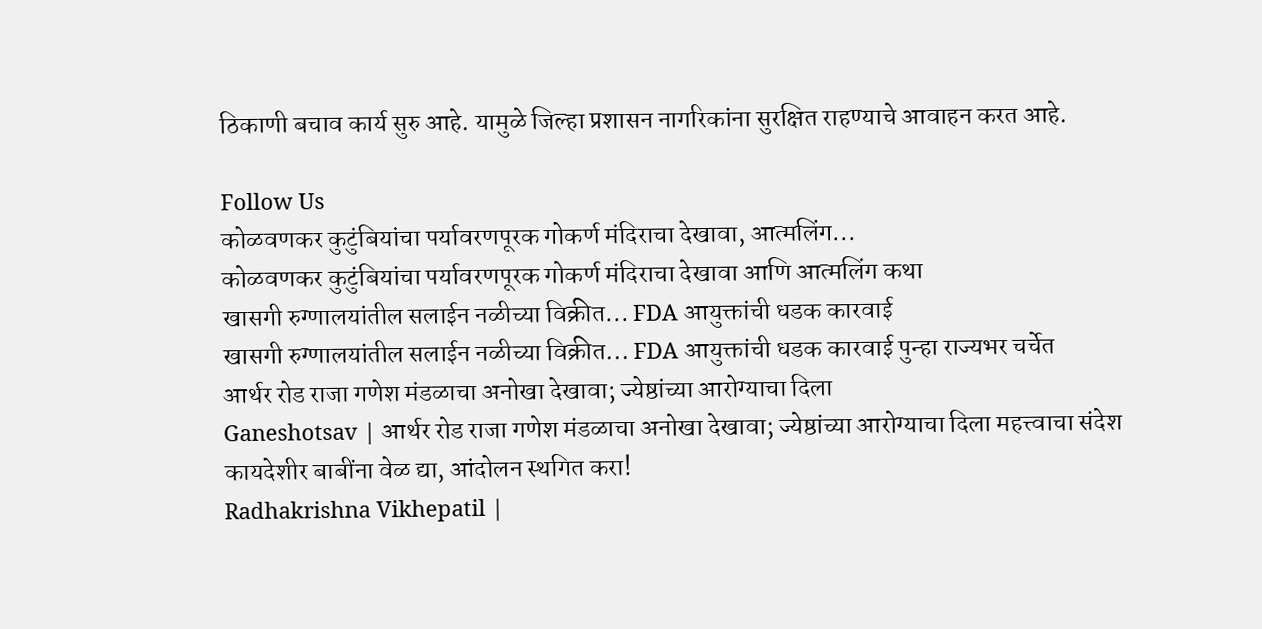ठिकाणी बचाव कार्य सुरु आहे. यामुळे जिल्हा प्रशासन नागरिकांना सुरक्षित राहण्याचे आवाहन करत आहे.

Follow Us
कोळवणकर कुटुंबियांचा पर्यावरणपूरक गोकर्ण मंदिराचा देखावा, आत्मलिंग...
कोळवणकर कुटुंबियांचा पर्यावरणपूरक गोकर्ण मंदिराचा देखावा आणि आत्मलिंग कथा
खासगी रुग्णालयांतील सलाईन नळीच्या विक्रीत... FDA आयुक्तांची धडक कारवाई
खासगी रुग्णालयांतील सलाईन नळीच्या विक्रीत... FDA आयुक्तांची धडक कारवाई पुन्हा राज्यभर चर्चेत
आर्थर रोड राजा गणेश मंडळाचा अनोखा देखावा; ज्येष्ठांच्या आरोग्याचा दिला
Ganeshotsav | आर्थर रोड राजा गणेश मंडळाचा अनोखा देखावा; ज्येष्ठांच्या आरोग्याचा दिला महत्त्वाचा संदेश
कायदेशीर बाबींना वेळ द्या, आंदोलन स्थगित करा!
Radhakrishna Vikhepatil |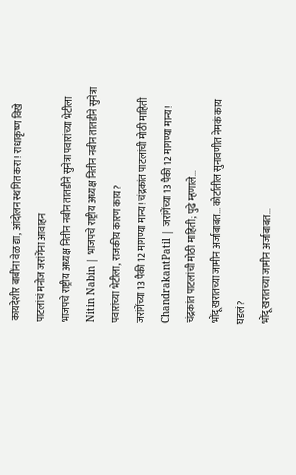कायदेशीर बाबींना वेळ द्या, आंदोलन स्थगित करा! राधाकृष्ण विखे पाटलांचं मनोज जरांगेंना आवाहन
भाजपचे राष्ट्रीय अध्यक्ष नितीन नबीन तातडीने सुनेत्रा पवारांच्या भेटीला
Nitin Nabin | भाजपचे राष्ट्रीय अध्यक्ष नितीन नबीन तातडीने सुनेत्रा पवारांच्या भेटीला, राजकीय कारण काय?
जरांगेंच्या 13 पैकी 12 मागण्या मान्य! चंद्रकांत पाटलांची मोठी माहिती
ChandrakantPatil | जरांगेंच्या 13 पैकी 12 मागण्या मान्य! चंद्रकांत पाटलांची मोठी माहिती; पुढे म्हणाले...
भोंदू खरातच्या जामीन अर्जाबाबत... कोर्टातील सुनावणीत नेमकं काय घडलं?
भोंदू खरातच्या जामीन अर्जाबाबत...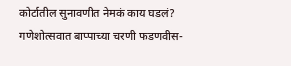कोर्टातील सुनावणीत नेमकं काय घडलं?
गणेशोत्सवात बाप्पाच्या चरणी फडणवीस-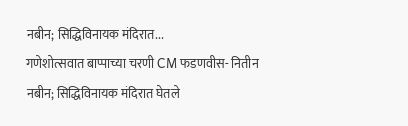नबीन; सिद्धिविनायक मंदिरात...
गणेशोत्सवात बाप्पाच्या चरणी CM फडणवीस- नितीन नबीन; सिद्धिविनायक मंदिरात घेतले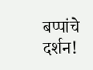बप्पांचे दर्शन!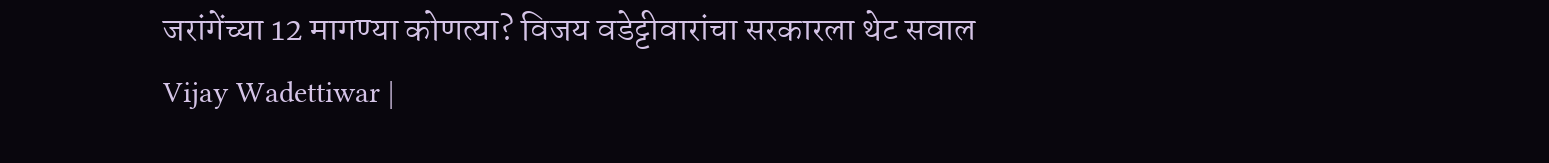जरांगेंच्या 12 मागण्या कोणत्या? विजय वडेट्टीवारांचा सरकारला थेट सवाल
Vijay Wadettiwar |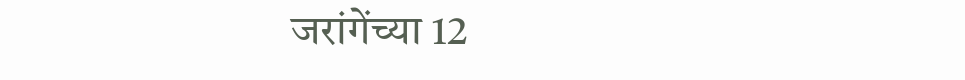जरांगेंच्या 12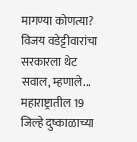मागण्या कोणत्या? विजय वडेट्टीवारांचा सरकारला थेट सवाल, म्हणाले...
महाराष्ट्रातील 19 जिल्हे दुष्काळाच्या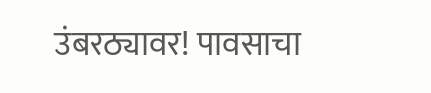उंबरठ्यावर! पावसाचा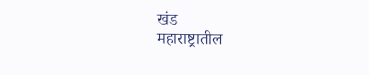खंड
महाराष्ट्रातील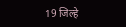19 जिल्हे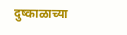दुष्काळाच्या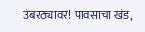उंबरठ्यावर! पावसाचा खंड,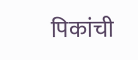पिकांची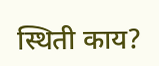स्थिती काय?